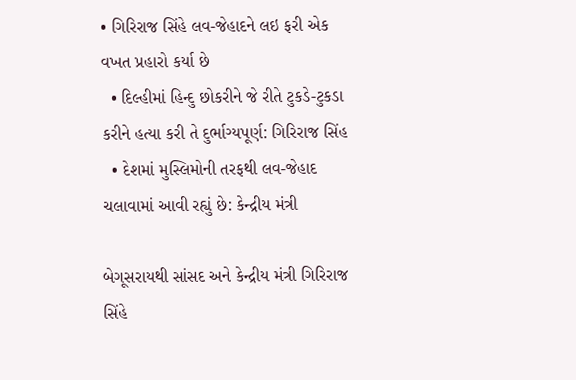• ગિરિરાજ સિંહે લવ-જેહાદને લઇ ફરી એક વખત પ્રહારો કર્યા છે
  • દિલ્હીમાં હિન્દુ છોકરીને જે રીતે ટુકડે-ટુકડા કરીને હત્યા કરી તે દુર્ભાગ્યપૂર્ણ: ગિરિરાજ સિંહ
  • દેશમાં મુસ્લિમોની તરફથી લવ-જેહાદ ચલાવામાં આવી રહ્યું છે: કેન્દ્રીય મંત્રી

બેગૂસરાયથી સાંસદ અને કેન્દ્રીય મંત્રી ગિરિરાજ સિંહે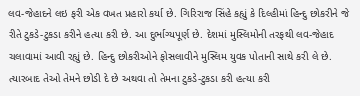લવ-જેહાદને લઇ ફરી એક વખત પ્રહારો કર્યા છે. ગિરિરાજ સિંહે કહ્યું કે દિલ્હીમાં હિન્દુ છોકરીને જે રીતે ટુકડે-ટુકડા કરીને હત્યા કરી છે. આ દુર્ભાગ્યપૂર્ણ છે. દેશમાં મુસ્લિમોની તરફથી લવ-જેહાદ ચલાવામાં આવી રહ્યું છે. હિન્દુ છોકરીઓને ફોસલાવીને મુસ્લિમ યુવક પોતાની સાથે કરી લે છે. ત્યારબાદ તેઓ તેમને છોડી દે છે અથવા તો તેમના ટુકડે-ટુકડા કરી હત્યા કરી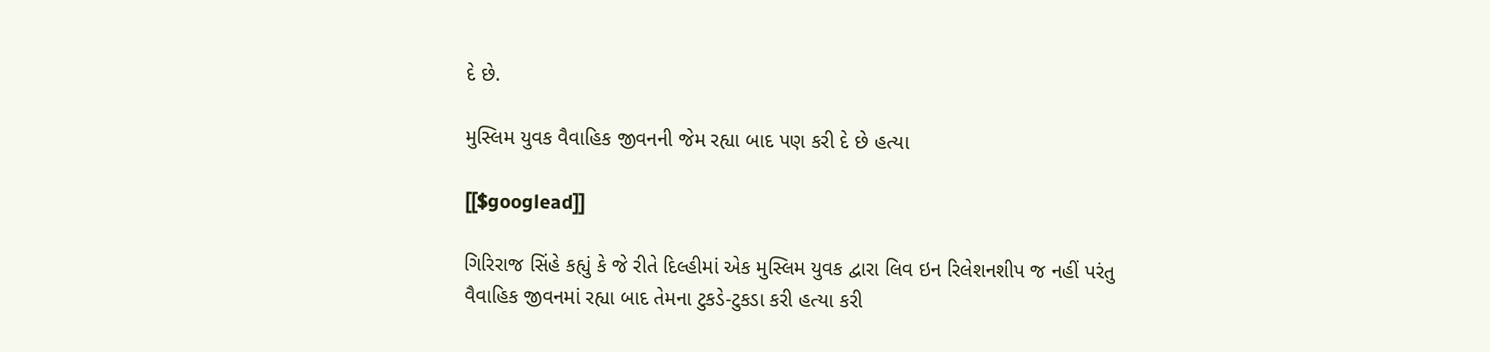દે છે.

મુસ્લિમ યુવક વૈવાહિક જીવનની જેમ રહ્યા બાદ પણ કરી દે છે હત્યા

[[$googlead]]

ગિરિરાજ સિંહે કહ્યું કે જે રીતે દિલ્હીમાં એક મુસ્લિમ યુવક દ્વારા લિવ ઇન રિલેશનશીપ જ નહીં પરંતુ વૈવાહિક જીવનમાં રહ્યા બાદ તેમના ટુકડે-ટુકડા કરી હત્યા કરી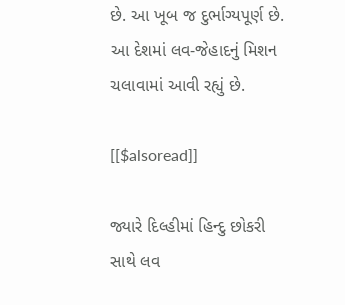છે. આ ખૂબ જ દુર્ભાગ્યપૂર્ણ છે. આ દેશમાં લવ-જેહાદનું મિશન ચલાવામાં આવી રહ્યું છે.

[[$alsoread]]

જ્યારે દિલ્હીમાં હિન્દુ છોકરી સાથે લવ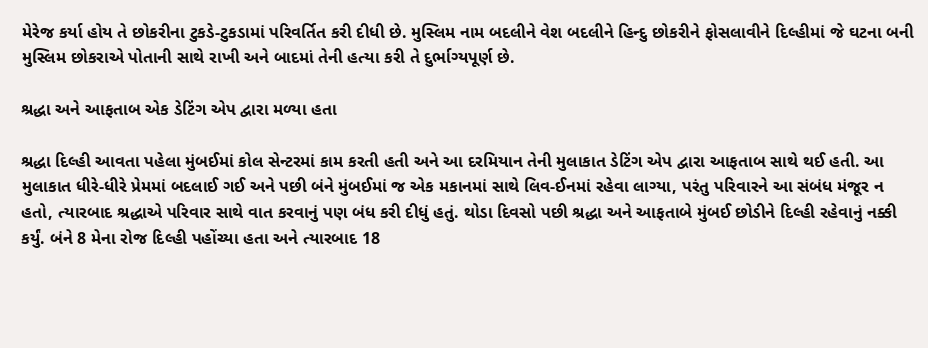મેરેજ કર્યા હોય તે છોકરીના ટુકડે-ટુકડામાં પરિવર્તિત કરી દીધી છે. મુસ્લિમ નામ બદલીને વેશ બદલીને હિન્દુ છોકરીને ફોસલાવીને દિલ્હીમાં જે ઘટના બની મુસ્લિમ છોકરાએ પોતાની સાથે રાખી અને બાદમાં તેની હત્યા કરી તે દુર્ભાગ્યપૂર્ણ છે.

શ્રદ્ધા અને આફતાબ એક ડેટિંગ એપ દ્વારા મળ્યા હતા

શ્રદ્ધા દિલ્હી આવતા પહેલા મુંબઈમાં કોલ સેન્ટરમાં કામ કરતી હતી અને આ દરમિયાન તેની મુલાકાત ડેટિંગ એપ દ્વારા આફતાબ સાથે થઈ હતી. આ મુલાકાત ધીરે-ધીરે પ્રેમમાં બદલાઈ ગઈ અને પછી બંને મુંબઈમાં જ એક મકાનમાં સાથે લિવ-ઈનમાં રહેવા લાગ્યા, પરંતુ પરિવારને આ સંબંધ મંજૂર ન હતો, ત્યારબાદ શ્રદ્ધાએ પરિવાર સાથે વાત કરવાનું પણ બંધ કરી દીધું હતું. થોડા દિવસો પછી શ્રદ્ધા અને આફતાબે મુંબઈ છોડીને દિલ્હી રહેવાનું નક્કી કર્યું. બંને 8 મેના રોજ દિલ્હી પહોંચ્યા હતા અને ત્યારબાદ 18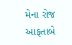મેના રોજ આફતાબે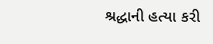શ્રદ્ધાની હત્યા કરી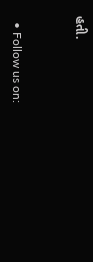હતી.


  • Follow us on: